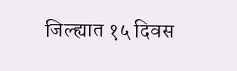जिल्ह्यात १५ दिवस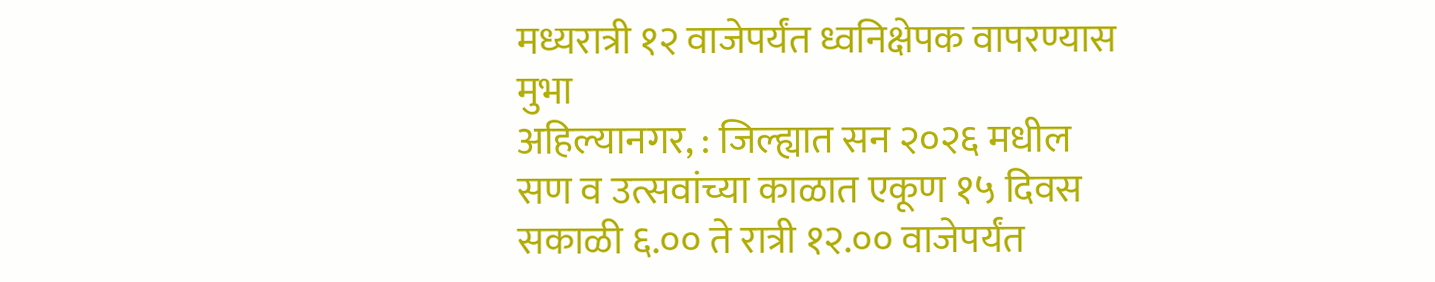मध्यरात्री १२ वाजेपर्यंत ध्वनिक्षेपक वापरण्यास मुभा
अहिल्यानगर, : जिल्ह्यात सन २०२६ मधील सण व उत्सवांच्या काळात एकूण १५ दिवस सकाळी ६.०० ते रात्री १२.०० वाजेपर्यंत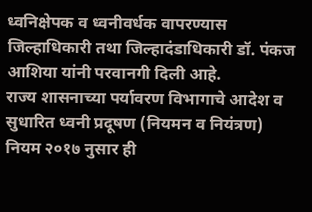ध्वनिक्षेपक व ध्वनीवर्धक वापरण्यास जिल्हाधिकारी तथा जिल्हादंडाधिकारी डॉ. पंकज आशिया यांनी परवानगी दिली आहे.
राज्य शासनाच्या पर्यावरण विभागाचे आदेश व सुधारित ध्वनी प्रदूषण (नियमन व नियंत्रण) नियम २०१७ नुसार ही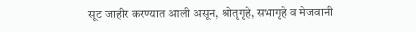सूट जाहीर करण्यात आली असून, श्रोतृगृहे, सभागृहे व मेजवानी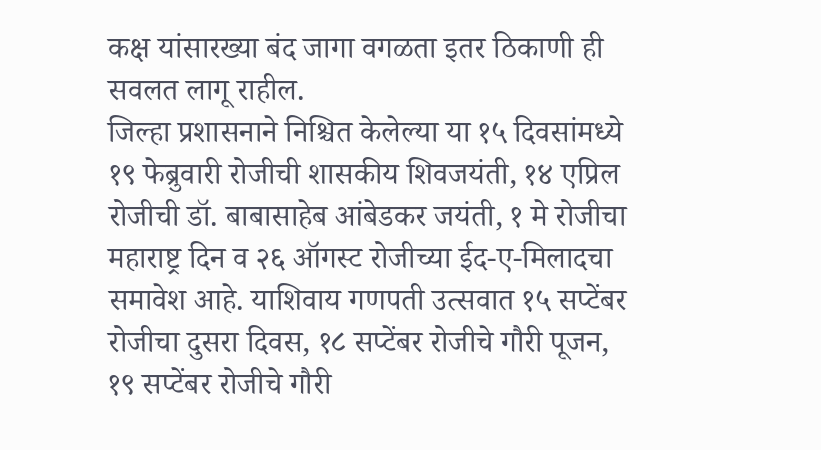कक्ष यांसारख्या बंद जागा वगळता इतर ठिकाणी ही सवलत लागू राहील.
जिल्हा प्रशासनाने निश्चित केलेल्या या १५ दिवसांमध्ये १९ फेब्रुवारी रोजीची शासकीय शिवजयंती, १४ एप्रिल रोजीची डॉ. बाबासाहेब आंबेडकर जयंती, १ मे रोजीचा महाराष्ट्र दिन व २६ ऑगस्ट रोजीच्या ईद-ए-मिलादचा समावेश आहे. याशिवाय गणपती उत्सवात १५ सप्टेंबर रोजीचा दुसरा दिवस, १८ सप्टेंबर रोजीचे गौरी पूजन, १९ सप्टेंबर रोजीचे गौरी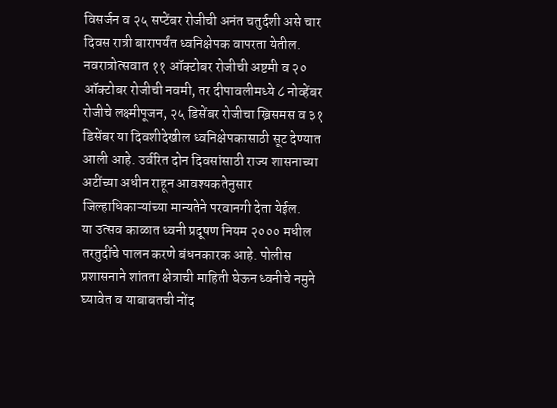विसर्जन व २५ सप्टेंबर रोजीची अनंत चतुर्दशी असे चार दिवस रात्री बारापर्यंत ध्वनिक्षेपक वापरता येतील.
नवरात्रोत्सवात ११ ऑक्टोबर रोजीची अष्टमी व २० ऑक्टोबर रोजीची नवमी, तर दीपावलीमध्ये ८ नोव्हेंबर रोजीचे लक्ष्मीपूजन, २५ डिसेंबर रोजीचा ख्रिसमस व ३१ डिसेंबर या दिवशीदेखील ध्वनिक्षेपकासाठी सूट देण्यात आली आहे. उर्वरित दोन दिवसांसाठी राज्य शासनाच्या अटींच्या अधीन राहून आवश्यकतेनुसार जिल्हाधिकाऱ्यांच्या मान्यतेने परवानगी देता येईल.
या उत्सव काळात ध्वनी प्रदूषण नियम २००० मधील तरतुदींचे पालन करणे बंधनकारक आहे. पोलीस प्रशासनाने शांतता क्षेत्राची माहिती घेऊन ध्वनीचे नमुने घ्यावेत व याबाबतची नोंद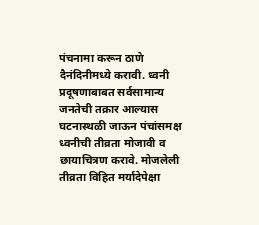पंचनामा करून ठाणे दैनंदिनीमध्ये करावी. ध्वनी प्रदूषणाबाबत सर्वसामान्य जनतेची तक्रार आल्यास घटनास्थळी जाऊन पंचांसमक्ष ध्वनीची तीव्रता मोजावी व छायाचित्रण करावे. मोजलेली तीव्रता विहित मर्यादेपेक्षा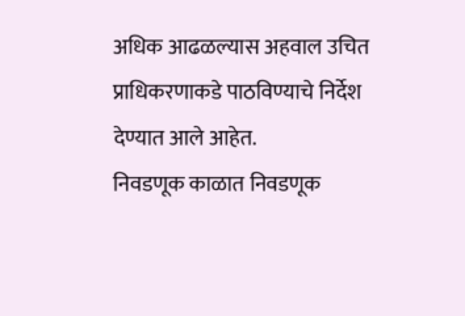अधिक आढळल्यास अहवाल उचित प्राधिकरणाकडे पाठविण्याचे निर्देश देण्यात आले आहेत.
निवडणूक काळात निवडणूक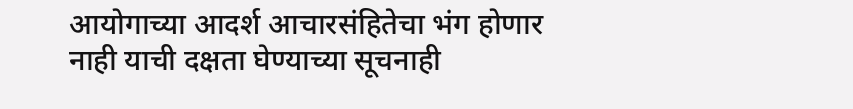आयोगाच्या आदर्श आचारसंहितेचा भंग होणार नाही याची दक्षता घेण्याच्या सूचनाही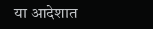या आदेशात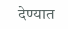देण्यात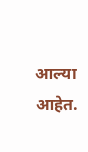आल्या आहेत.